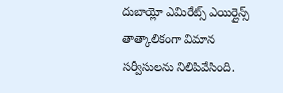దుబాయ్లో ఎమిరేట్స్ ఎయిర్లైన్స్ తాత్కాలికంగా విమాన సర్వీసులను నిలిపివేసింది.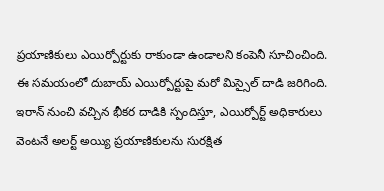ప్రయాణికులు ఎయిర్పోర్టుకు రాకుండా ఉండాలని కంపెనీ సూచించింది. ఈ సమయంలో దుబాయ్ ఎయిర్పోర్టుపై మరో మిస్సైల్ దాడి జరిగింది. ఇరాన్ నుంచి వచ్చిన భీకర దాడికి స్పందిస్తూ, ఎయిర్పోర్ట్ అధికారులు వెంటనే అలర్ట్ అయ్యి ప్రయాణికులను సురక్షిత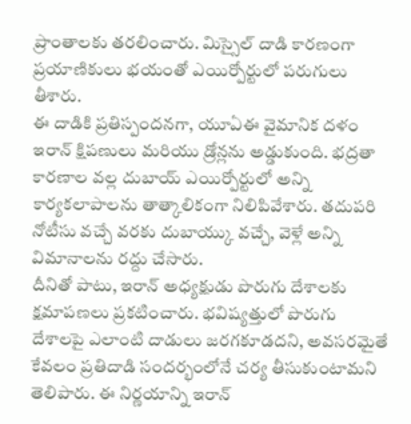ప్రాంతాలకు తరలించారు. మిస్సైల్ దాడి కారణంగా ప్రయాణికులు భయంతో ఎయిర్పోర్టులో పరుగులు తీశారు.
ఈ దాడికి ప్రతిస్పందనగా, యూఏఈ వైమానిక దళం ఇరాన్ క్షిపణులు మరియు డ్రోన్లను అడ్డుకుంది. భద్రతా కారణాల వల్ల దుబాయ్ ఎయిర్పోర్టులో అన్ని కార్యకలాపాలను తాత్కాలికంగా నిలిపివేశారు. తదుపరి నోటీసు వచ్చే వరకు దుబాయ్కు వచ్చే, వెళ్లే అన్ని విమానాలను రద్దు చేసారు.
దీనితో పాటు, ఇరాన్ అధ్యక్షుడు పొరుగు దేశాలకు క్షమాపణలు ప్రకటించారు. భవిష్యత్తులో పొరుగు దేశాలపై ఎలాంటి దాడులు జరగకూడదని, అవసరమైతే కేవలం ప్రతిదాడి సందర్భంలోనే చర్య తీసుకుంటామని తెలిపారు. ఈ నిర్ణయాన్ని ఇరాన్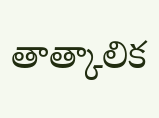తాత్కాలిక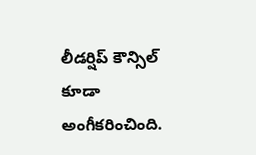లీడర్షిప్ కౌన్సిల్ కూడా అంగీకరించింది.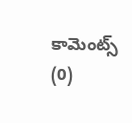కామెంట్స్ (0)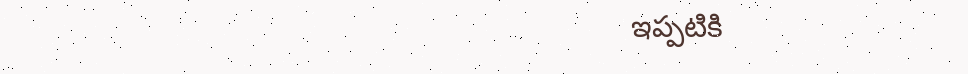ఇప్పటికి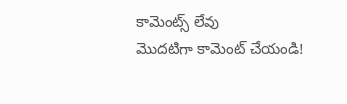కామెంట్స్ లేవు
మొదటిగా కామెంట్ చేయండి!